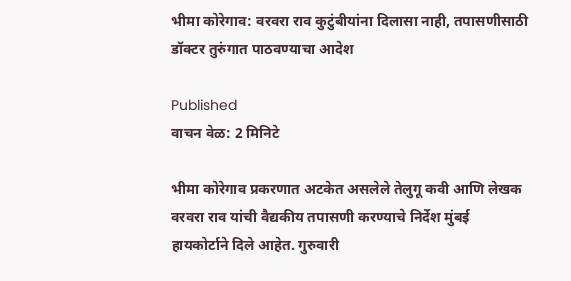भीमा कोरेगाव: वरवरा राव कुटुंबीयांना दिलासा नाही, तपासणीसाठी डॉक्टर तुरुंगात पाठवण्याचा आदेश

Published
वाचन वेळ: 2 मिनिटे

भीमा कोरेगाव प्रकरणात अटकेत असलेले तेलुगू कवी आणि लेखक वरवरा राव यांची वैद्यकीय तपासणी करण्याचे निर्देश मुंबई हायकोर्टाने दिले आहेत. गुरुवारी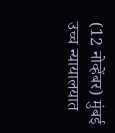(12 नोव्हेंबर) मुंबई उच्च न्यायालयात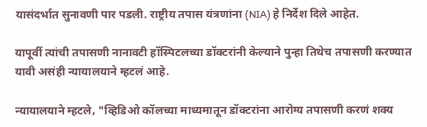यासंदर्भात सुनावणी पार पडली. राष्ट्रीय तपास यंत्रणांना (NIA) हे निर्देश दिले आहेत.

यापूर्वी त्यांची तपासणी नानावटी हॉस्पिटलच्या डॉक्टरांनी केल्याने पुन्हा तिथेच तपासणी करण्यात यावी असंही न्यायालयाने म्हटलं आहे.

न्यायालयाने म्हटले, "व्हिडिओ कॉलच्या माध्यमातून डॉक्टरांना आरोग्य तपासणी करणं शक्य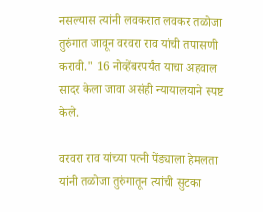नसल्यास त्यांनी लवकरात लवकर तळोजा तुरुंगात जावून वरवरा राव यांची तपासणी करावी." 16 नोव्हेंबरपर्यंत याचा अहवाल सादर केला जावा असंही न्यायालयाने स्पष्ट केले.

वरवरा राव यांच्या पत्नी पेंड्याला हेमलता यांनी तळोजा तुरुंगातून त्यांची सुटका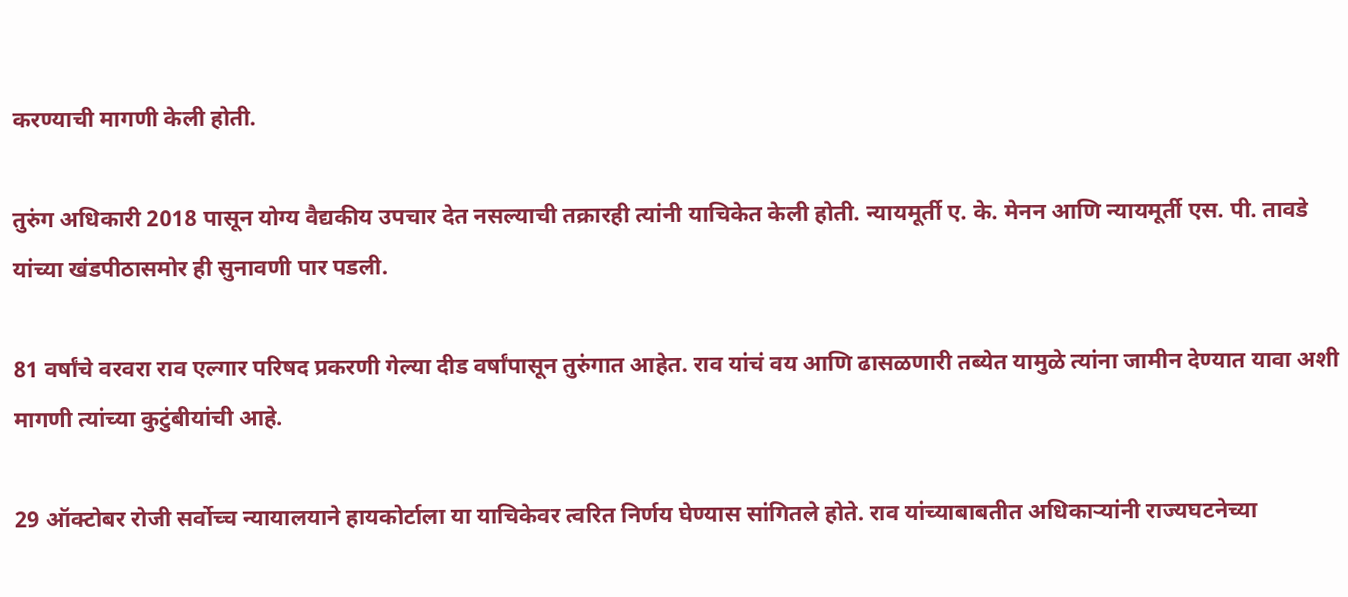करण्याची मागणी केली होती.

तुरुंग अधिकारी 2018 पासून योग्य वैद्यकीय उपचार देत नसल्याची तक्रारही त्यांनी याचिकेत केली होती. न्यायमूर्ती ए. के. मेनन आणि न्यायमूर्ती एस. पी. तावडे यांच्या खंडपीठासमोर ही सुनावणी पार पडली.

81 वर्षांचे वरवरा राव एल्गार परिषद प्रकरणी गेल्या दीड वर्षांपासून तुरुंगात आहेत. राव यांचं वय आणि ढासळणारी तब्येत यामुळे त्यांना जामीन देण्यात यावा अशी मागणी त्यांच्या कुटुंबीयांची आहे.

29 ऑक्टोबर रोजी सर्वोच्च न्यायालयाने हायकोर्टाला या याचिकेवर त्वरित निर्णय घेण्यास सांगितले होते. राव यांच्याबाबतीत अधिकाऱ्यांनी राज्यघटनेच्या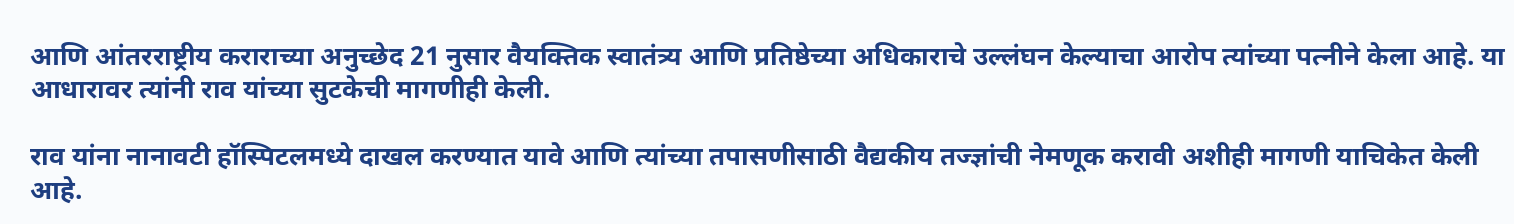आणि आंतरराष्ट्रीय कराराच्या अनुच्छेद 21 नुसार वैयक्तिक स्वातंत्र्य आणि प्रतिष्ठेच्या अधिकाराचे उल्लंघन केल्याचा आरोप त्यांच्या पत्नीने केला आहे. या आधारावर त्यांनी राव यांच्या सुटकेची मागणीही केली.

राव यांना नानावटी हॉस्पिटलमध्ये दाखल करण्यात यावे आणि त्यांच्या तपासणीसाठी वैद्यकीय तज्ज्ञांची नेमणूक करावी अशीही मागणी याचिकेत केली आहे.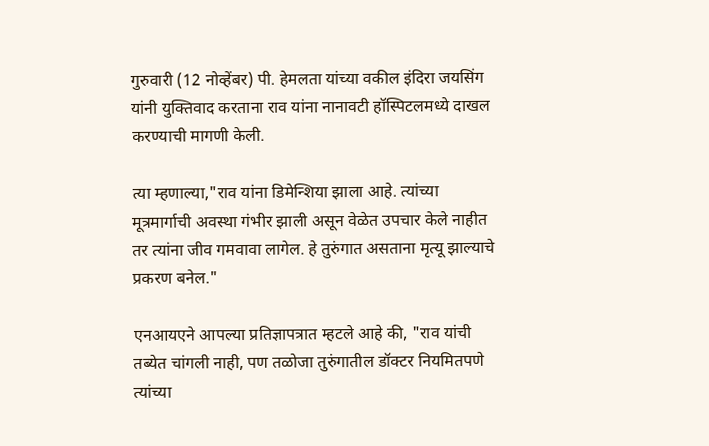गुरुवारी (12 नोव्हेंबर) पी. हेमलता यांच्या वकील इंदिरा जयसिंग यांनी युक्तिवाद करताना राव यांना नानावटी हॉस्पिटलमध्ये दाखल करण्याची मागणी केली.

त्या म्हणाल्या,"राव यांना डिमेन्शिया झाला आहे. त्यांच्या मूत्रमार्गाची अवस्था गंभीर झाली असून वेळेत उपचार केले नाहीत तर त्यांना जीव गमवावा लागेल. हे तुरुंगात असताना मृत्यू झाल्याचे प्रकरण बनेल."

एनआयएने आपल्या प्रतिज्ञापत्रात म्हटले आहे की, "राव यांची तब्येत चांगली नाही, पण तळोजा तुरुंगातील डॉक्टर नियमितपणे त्यांच्या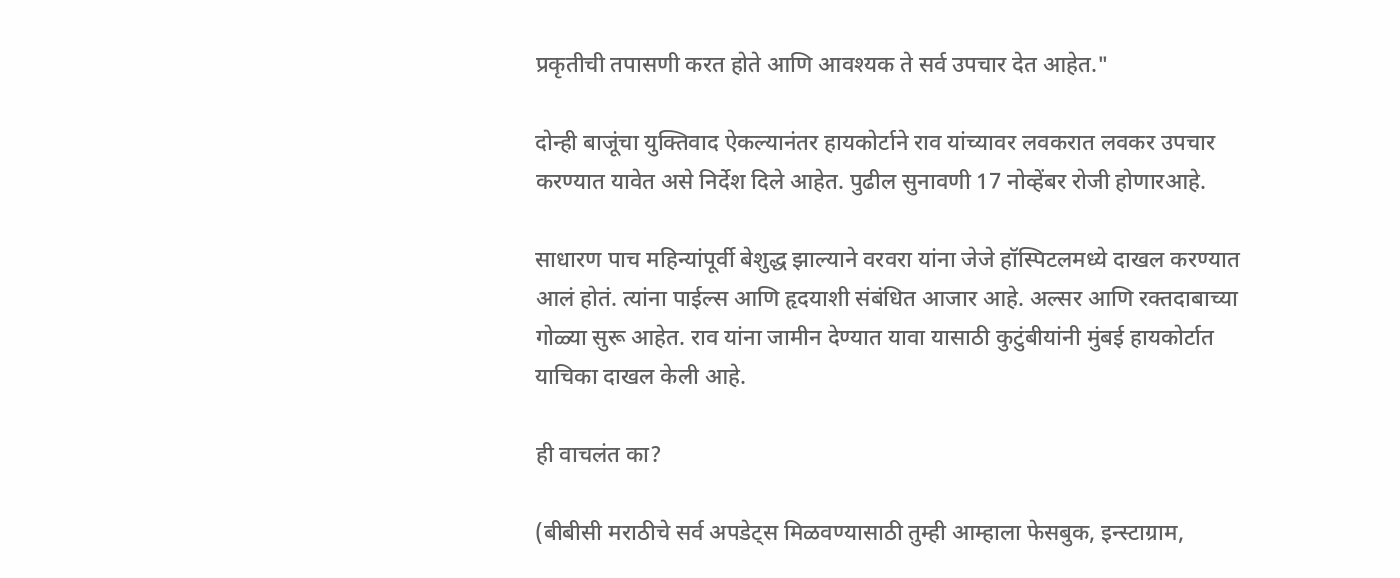प्रकृतीची तपासणी करत होते आणि आवश्यक ते सर्व उपचार देत आहेत."

दोन्ही बाजूंचा युक्तिवाद ऐकल्यानंतर हायकोर्टाने राव यांच्यावर लवकरात लवकर उपचार करण्यात यावेत असे निर्देश दिले आहेत. पुढील सुनावणी 17 नोव्हेंबर रोजी होणारआहे.

साधारण पाच महिन्यांपूर्वी बेशुद्ध झाल्याने वरवरा यांना जेजे हॉस्पिटलमध्ये दाखल करण्यात आलं होतं. त्यांना पाईल्स आणि हृदयाशी संबंधित आजार आहे. अल्सर आणि रक्तदाबाच्या गोळ्या सुरू आहेत. राव यांना जामीन देण्यात यावा यासाठी कुटुंबीयांनी मुंबई हायकोर्टात याचिका दाखल केली आहे.

ही वाचलंत का?

(बीबीसी मराठीचे सर्व अपडेट्स मिळवण्यासाठी तुम्ही आम्हाला फेसबुक, इन्स्टाग्राम,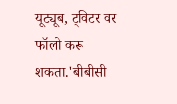यूट्यूब, ट्विटर वर फॉलो करू शकता.'बीबीसी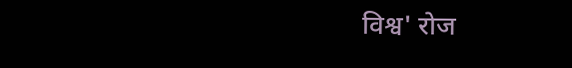विश्व' रोज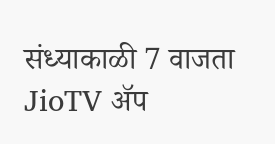संध्याकाळी 7 वाजता JioTV ॲप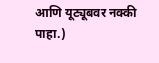आणि यूट्यूबवर नक्की पाहा.)